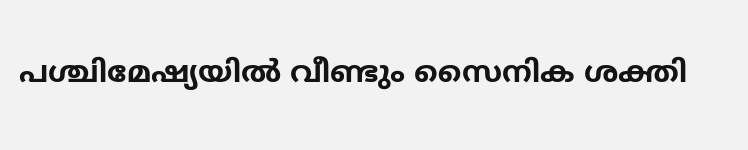പശ്ചിമേഷ്യയിൽ വീണ്ടും സൈനിക ശക്തി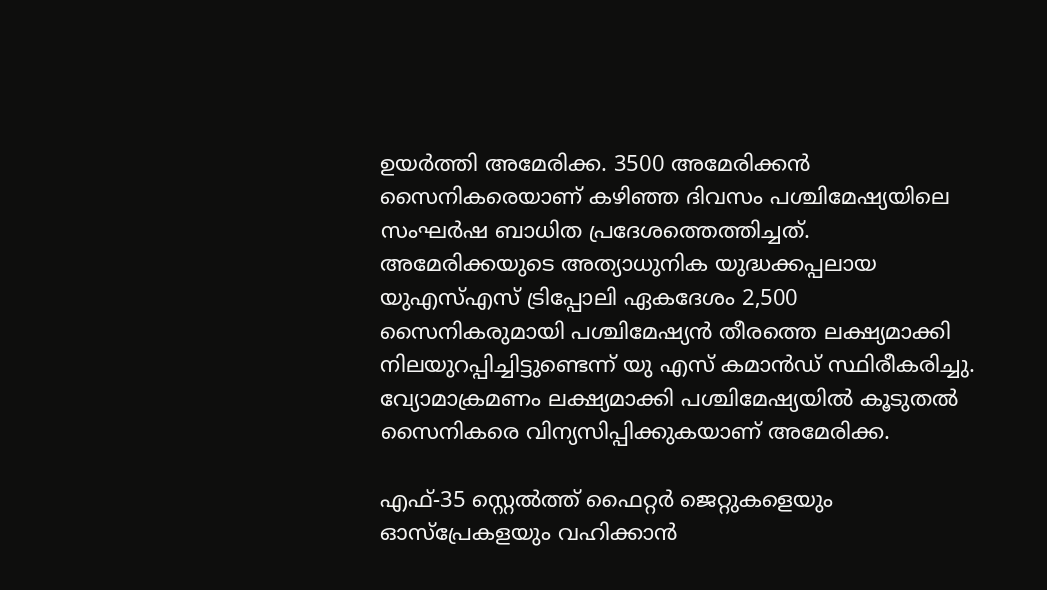ഉയർത്തി അമേരിക്ക. 3500 അമേരിക്കൻ സൈനികരെയാണ് കഴിഞ്ഞ ദിവസം പശ്ചിമേഷ്യയിലെ സംഘർഷ ബാധിത പ്രദേശത്തെത്തിച്ചത്. അമേരിക്കയുടെ അത്യാധുനിക യുദ്ധക്കപ്പലായ യുഎസ്എസ് ട്രിപ്പോലി ഏകദേശം 2,500 സൈനികരുമായി പശ്ചിമേഷ്യൻ തീരത്തെ ലക്ഷ്യമാക്കി നിലയുറപ്പിച്ചിട്ടുണ്ടെന്ന് യു എസ് കമാൻഡ് സ്ഥിരീകരിച്ചു. വ്യോമാക്രമണം ലക്ഷ്യമാക്കി പശ്ചിമേഷ്യയിൽ കൂടുതൽ സൈനികരെ വിന്യസിപ്പിക്കുകയാണ് അമേരിക്ക.

എഫ്-35 സ്റ്റെൽത്ത് ഫൈറ്റർ ജെറ്റുകളെയും ഓസ്പ്രേകളയും വഹിക്കാൻ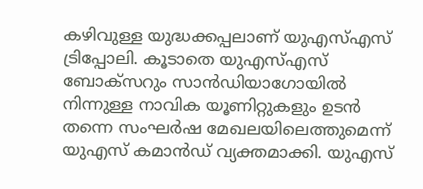കഴിവുള്ള യുദ്ധക്കപ്പലാണ് യുഎസ്എസ് ട്രിപ്പോലി. കൂടാതെ യുഎസ്എസ് ബോക്സറും സാൻഡിയാഗോയിൽ നിന്നുള്ള നാവിക യൂണിറ്റുകളും ഉടൻ തന്നെ സംഘർഷ മേഖലയിലെത്തുമെന്ന് യുഎസ് കമാൻഡ് വ്യക്തമാക്കി. യുഎസ്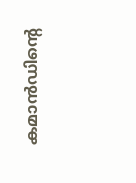കമാൻഡിൻ്റെ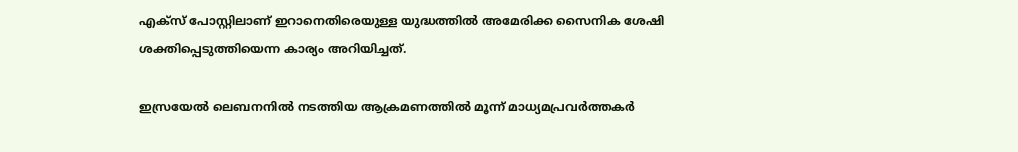എക്സ് പോസ്റ്റിലാണ് ഇറാനെതിരെയുള്ള യുദ്ധത്തിൽ അമേരിക്ക സൈനിക ശേഷി ശക്തിപ്പെടുത്തിയെന്ന കാര്യം അറിയിച്ചത്.

ഇസ്രയേല്‍ ലെബനനില്‍ നടത്തിയ ആക്രമണത്തില്‍ മൂന്ന് മാധ്യമപ്രവര്‍ത്തകര്‍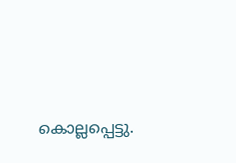കൊല്ലപ്പെട്ടു.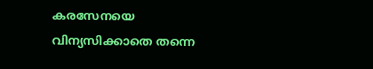കരസേനയെ വിന്യസിക്കാതെ തന്നെ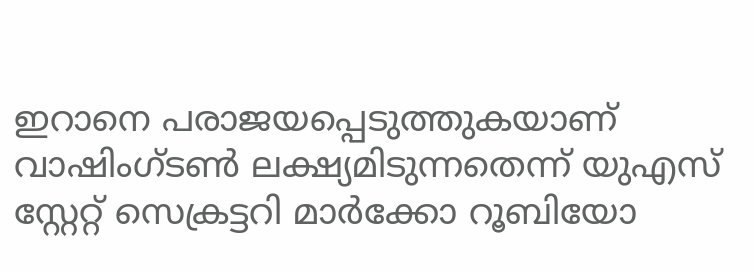ഇറാനെ പരാജയപ്പെടുത്തുകയാണ് വാഷിംഗ്ടൺ ലക്ഷ്യമിടുന്നതെന്ന് യുഎസ് സ്റ്റേറ്റ് സെക്രട്ടറി മാർക്കോ റൂബിയോ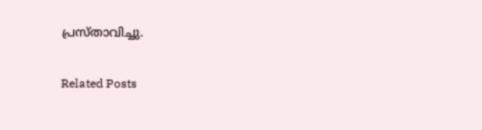പ്രസ്താവിച്ചു.

Related Posts